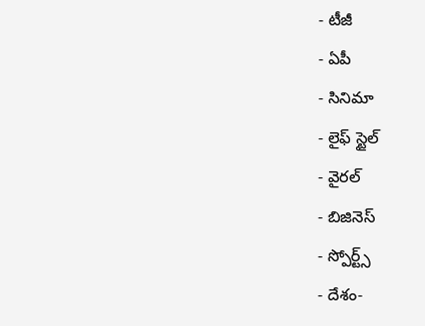- టీజీ
- ఏపీ
- సినిమా
- లైఫ్ స్టైల్
- వైరల్
- బిజినెస్
- స్పోర్ట్స్
- దేశం-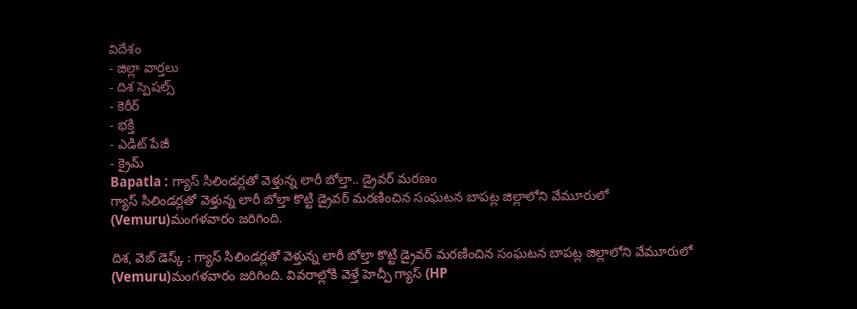విదేశం
- జిల్లా వార్తలు
- దిశ స్పెషల్స్
- కెరీర్
- భక్తి
- ఎడిట్ పేజీ
- క్రైమ్
Bapatla : గ్యాస్ సిలిండర్లతో వెళ్తున్న లారీ బోల్తా.. డ్రైవర్ మరణం
గ్యాస్ సిలిండర్లతో వెళ్తున్న లారీ బోల్తా కొట్టి డ్రైవర్ మరణించిన సంఘటన బాపట్ల జిల్లాలోని వేమూరులో (Vemuru)మంగళవారం జరిగింది.

దిశ, వెబ్ డెస్క్ : గ్యాస్ సిలిండర్లతో వెళ్తున్న లారీ బోల్తా కొట్టి డ్రైవర్ మరణించిన సంఘటన బాపట్ల జిల్లాలోని వేమూరులో (Vemuru)మంగళవారం జరిగింది. వివరాల్లోకి వెళ్తే హెచ్పీ గ్యాస్ (HP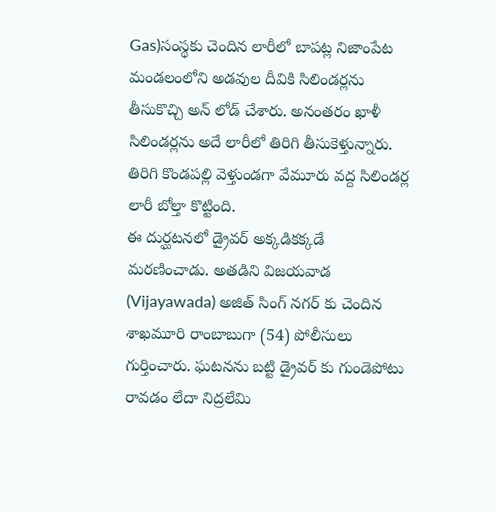Gas)సంస్థకు చెందిన లారీలో బాపట్ల నిజాంపేట మండలంలోని అడవుల దీవికి సిలిండర్లను తీసుకొచ్చి అన్ లోడ్ చేశారు. అనంతరం ఖాళీ సిలిండర్లను అదే లారీలో తిరిగి తీసుకెళ్తున్నారు. తిరిగి కొండపల్లి వెళ్తుండగా వేమూరు వద్ద సిలిండర్ల లారీ బోల్తా కొట్టింది.
ఈ దుర్ఘటనలో డ్రైవర్ అక్కడికక్కడే మరణించాడు. అతడిని విజయవాడ (Vijayawada) అజిత్ సింగ్ నగర్ కు చెందిన శాఖమూరి రాంబాబుగా (54) పోలీసులు గుర్తించారు. ఘటనను బట్టి డ్రైవర్ కు గుండెపోటు రావడం లేదా నిద్రలేమి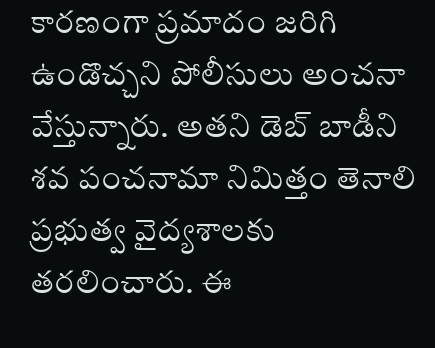కారణంగా ప్రమాదం జరిగి ఉండొచ్చని పోలీసులు అంచనా వేస్తున్నారు. అతని డెబ్ బాడీని శవ పంచనామా నిమిత్తం తెనాలి ప్రభుత్వ వైద్యశాలకు తరలించారు. ఈ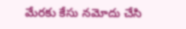మేరకు కేసు నమోదు చేసి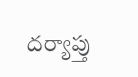దర్యాప్తు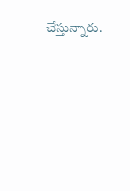చేస్తున్నారు.